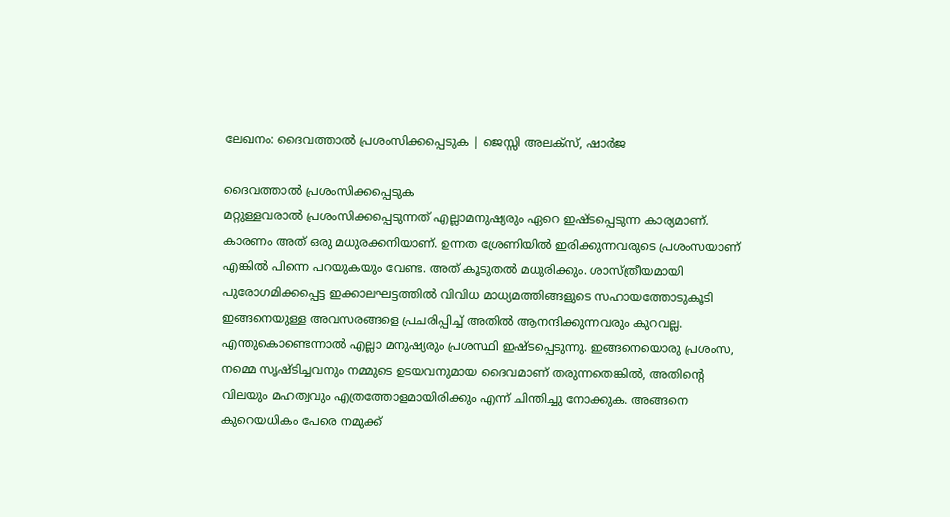ലേഖനം: ദൈവത്താൽ പ്രശംസിക്കപ്പെടുക | ജെസ്സി അലക്സ്, ഷാർജ

ദൈവത്താൽ പ്രശംസിക്കപ്പെടുക
മറ്റുള്ളവരാൽ പ്രശംസിക്കപ്പെടുന്നത് എല്ലാമനുഷ്യരും ഏറെ ഇഷ്ടപ്പെടുന്ന കാര്യമാണ്. കാരണം അത് ഒരു മധുരക്കനിയാണ്. ഉന്നത ശ്രേണിയിൽ ഇരിക്കുന്നവരുടെ പ്രശംസയാണ് എങ്കിൽ പിന്നെ പറയുകയും വേണ്ട. അത് കൂടുതൽ മധുരിക്കും. ശാസ്ത്രീയമായി പുരോഗമിക്കപ്പെട്ട ഇക്കാലഘട്ടത്തിൽ വിവിധ മാധ്യമത്തിങ്ങളുടെ സഹായത്തോടുകൂടി ഇങ്ങനെയുള്ള അവസരങ്ങളെ പ്രചരിപ്പിച്ച് അതിൽ ആനന്ദിക്കുന്നവരും കുറവല്ല. എന്തുകൊണ്ടെന്നാൽ എല്ലാ മനുഷ്യരും പ്രശസ്ഥി ഇഷ്ടപ്പെടുന്നു. ഇങ്ങനെയൊരു പ്രശംസ, നമ്മെ സൃഷ്ടിച്ചവനും നമ്മുടെ ഉടയവനുമായ ദൈവമാണ് തരുന്നതെങ്കിൽ, അതിന്റെ വിലയും മഹത്വവും എത്രത്തോളമായിരിക്കും എന്ന് ചിന്തിച്ചു നോക്കുക. അങ്ങനെ കുറെയധികം പേരെ നമുക്ക്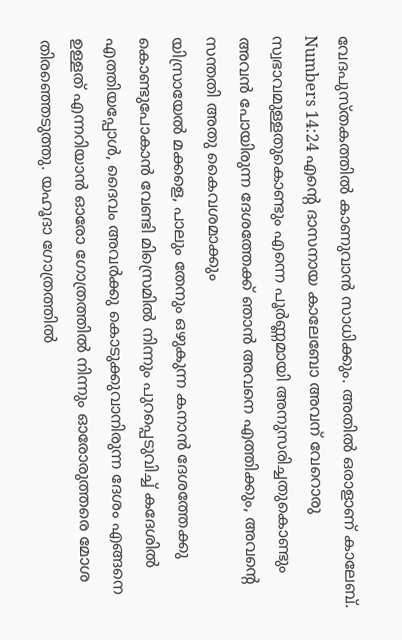വേദപുസ്തകത്തിൽ കാണുവാൻ സാധിക്കും. അതിൽ ഒരാളാണ് കാലേബ്.
Numbers 14:24 എന്റെ ദാസനായ കാലേബോ അവന് വേറൊരു സ്വഭാവമുള്ളതുകൊണ്ടും എന്നെ പൂർണ്ണമായി അനുസരിച്ചതുകൊണ്ടും അവൻ പോയിരുന്ന ദേശത്തേക്ക് ഞാൻ അവനെ എത്തിക്കും, അവന്റെ സന്തതി അതു കൈവശമാക്കും
യിസ്രായേൽ മക്കളെ, പാലും തേനും ഒഴുകുന്ന കനാൻ ദേശത്തേക്കു കൊണ്ടുപോകാൻ വേണ്ടി മിസ്രെമിൽ നിന്നും പുറപ്പെടുവിച്ച് കദേശിൽ എത്തിയപ്പോൾ, ദൈവം അവർക്കു കൊടുക്കുവാനിരുന്ന ദേശം എങ്ങനെ ഉള്ളത് എന്നറിയാൻ ഓരോ ഗോത്രത്തിൽ നിന്നും ഓരോരുത്തരെ മോശ തിരഞ്ഞെടുത്തു. യഹൂദാ ഗോത്രത്തിൽ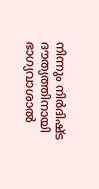നിന്നും നിർദിഷ്ട ദൗത്യത്തിനായി ഭാഗ്യവാശാൽ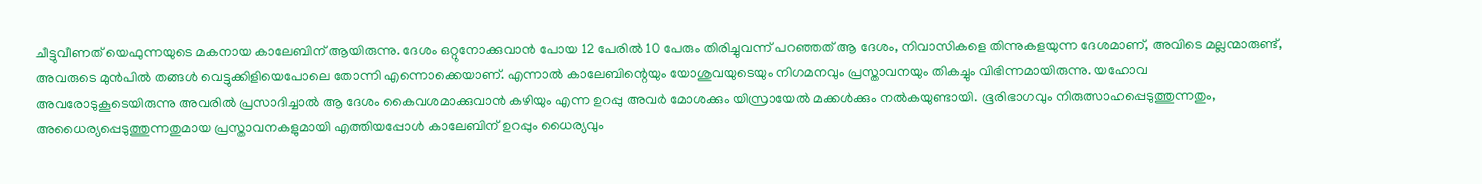ചീട്ടുവീണത് യെഫുന്നയുടെ മകനായ കാലേബിന് ആയിരുന്നു. ദേശം ഒറ്റുനോക്കുവാൻ പോയ 12 പേരിൽ 10 പേരും തിരിച്ചുവന്ന് പറഞ്ഞത് ആ ദേശം, നിവാസികളെ തിന്നുകളയുന്ന ദേശമാണ്, അവിടെ മല്ലന്മാരുണ്ട്, അവരുടെ മുൻപിൽ തങ്ങൾ വെട്ടുക്കിളിയെപോലെ തോന്നി എന്നൊക്കെയാണ്. എന്നാൽ കാലേബിന്റെയും യോശുവയുടെയും നിഗമനവും പ്രസ്താവനയും തികച്ചും വിഭിന്നമായിരുന്നു. യഹോവ അവരോടുകൂടെയിരുന്നു അവരിൽ പ്രസാദിച്ചാൽ ആ ദേശം കൈവശമാക്കുവാൻ കഴിയും എന്ന ഉറപ്പു അവർ മോശക്കും യിസ്രായേൽ മക്കൾക്കും നൽകയുണ്ടായി. ഭൂരിഭാഗവും നിരുത്സാഹപ്പെടുത്തുന്നതും, അധൈര്യപ്പെടുത്തുന്നതുമായ പ്രസ്താവനകളുമായി എത്തിയപ്പോൾ കാലേബിന് ഉറപ്പും ധൈര്യവും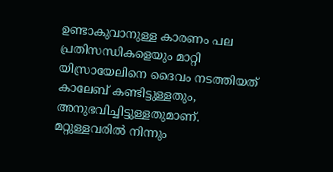ഉണ്ടാകുവാനുള്ള കാരണം പല പ്രതിസന്ധികളെയും മാറ്റി യിസ്രായേലിനെ ദൈവം നടത്തിയത് കാലേബ് കണ്ടിട്ടുള്ളതും, അനുഭവിച്ചിട്ടുള്ളതുമാണ്.
മറ്റുള്ളവരിൽ നിന്നും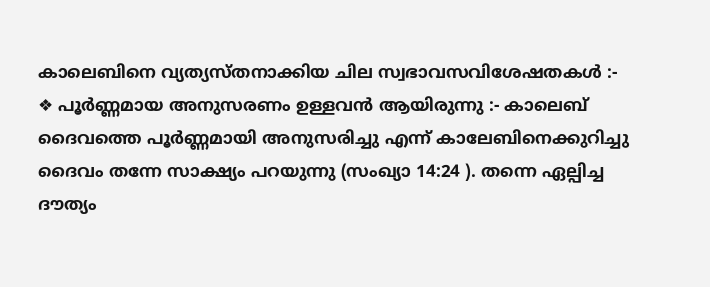കാലെബിനെ വ്യത്യസ്തനാക്കിയ ചില സ്വഭാവസവിശേഷതകൾ :-
❖ പൂർണ്ണമായ അനുസരണം ഉള്ളവൻ ആയിരുന്നു :- കാലെബ് ദൈവത്തെ പൂർണ്ണമായി അനുസരിച്ചു എന്ന് കാലേബിനെക്കുറിച്ചു ദൈവം തന്നേ സാക്ഷ്യം പറയുന്നു (സംഖ്യാ 14:24 ). തന്നെ ഏല്പിച്ച ദൗത്യം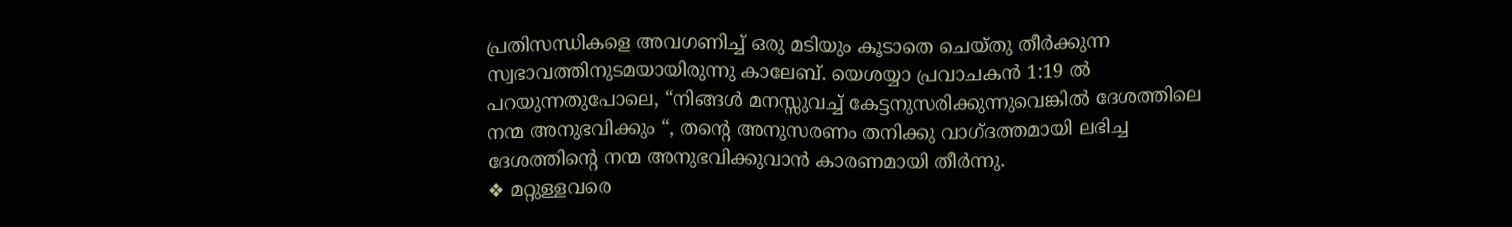പ്രതിസന്ധികളെ അവഗണിച്ച് ഒരു മടിയും കൂടാതെ ചെയ്തു തീർക്കുന്ന സ്വഭാവത്തിനുടമയായിരുന്നു കാലേബ്. യെശയ്യാ പ്രവാചകൻ 1:19 ൽ പറയുന്നതുപോലെ, “നിങ്ങൾ മനസ്സുവച്ച് കേട്ടനുസരിക്കുന്നുവെങ്കിൽ ദേശത്തിലെ നന്മ അനുഭവിക്കും “, തന്റെ അനുസരണം തനിക്കു വാഗ്ദത്തമായി ലഭിച്ച ദേശത്തിന്റെ നന്മ അനുഭവിക്കുവാൻ കാരണമായി തീർന്നു.
❖ മറ്റുള്ളവരെ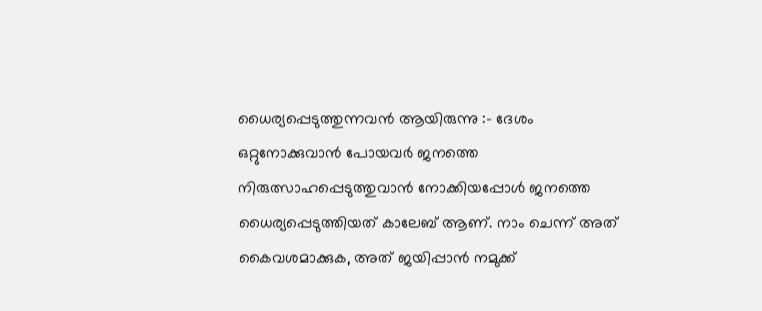ധൈര്യപ്പെടുത്തുന്നവൻ ആയിരുന്നു :- ദേശം ഒറ്റുനോക്കുവാൻ പോയവർ ജനത്തെ നിരുത്സാഹപ്പെടുത്തുവാൻ നോക്കിയപ്പോൾ ജനത്തെ ധൈര്യപ്പെടുത്തിയത് കാലേബ് ആണ്. നാം ചെന്ന് അത് കൈവശമാക്കുക, അത് ജയിപ്പാൻ നമുക്ക്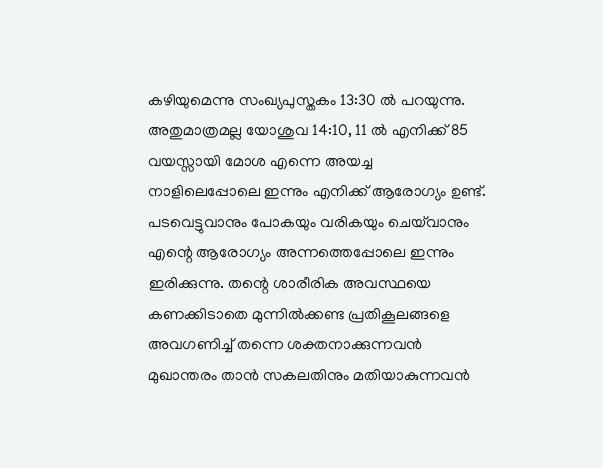കഴിയുമെന്നു സംഖ്യപുസ്തകം 13:30 ൽ പറയുന്നു. അതുമാത്രമല്ല യോശുവ 14:10, 11 ൽ എനിക്ക് 85 വയസ്സായി മോശ എന്നെ അയച്ച നാളിലെപ്പോലെ ഇന്നും എനിക്ക് ആരോഗ്യം ഉണ്ട്. പടവെട്ടുവാനും പോകയും വരികയും ചെയ്‌വാനും എന്റെ ആരോഗ്യം അന്നത്തെപ്പോലെ ഇന്നും ഇരിക്കുന്നു. തന്റെ ശാരീരിക അവസ്ഥയെ കണക്കിടാതെ മുന്നിൽക്കണ്ട പ്രതികൂലങ്ങളെ അവഗണിച്ച് തന്നെ ശക്തനാക്കുന്നവൻ മുഖാന്തരം താൻ സകലതിനും മതിയാകുന്നവൻ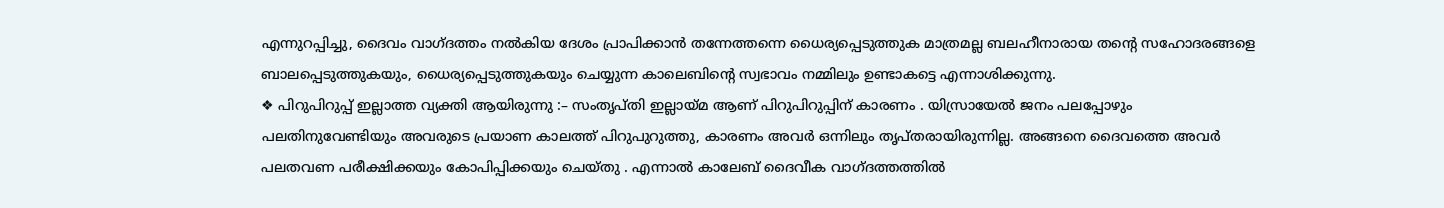എന്നുറപ്പിച്ചു, ദൈവം വാഗ്ദത്തം നൽകിയ ദേശം പ്രാപിക്കാൻ തന്നേത്തന്നെ ധൈര്യപ്പെടുത്തുക മാത്രമല്ല ബലഹീനാരായ തന്റെ സഹോദരങ്ങളെ ബാലപ്പെടുത്തുകയും, ധൈര്യപ്പെടുത്തുകയും ചെയ്യുന്ന കാലെബിന്റെ സ്വഭാവം നമ്മിലും ഉണ്ടാകട്ടെ എന്നാശിക്കുന്നു.
❖ പിറുപിറുപ്പ് ഇല്ലാത്ത വ്യക്തി ആയിരുന്നു :– സംതൃപ്തി ഇല്ലായ്മ ആണ് പിറുപിറുപ്പിന് കാരണം . യിസ്രായേൽ ജനം പലപ്പോഴും പലതിനുവേണ്ടിയും അവരുടെ പ്രയാണ കാലത്ത് പിറുപുറുത്തു, കാരണം അവർ ഒന്നിലും തൃപ്തരായിരുന്നില്ല. അങ്ങനെ ദൈവത്തെ അവർ പലതവണ പരീക്ഷിക്കയും കോപിപ്പിക്കയും ചെയ്തു . എന്നാൽ കാലേബ് ദൈവീക വാഗ്ദത്തത്തിൽ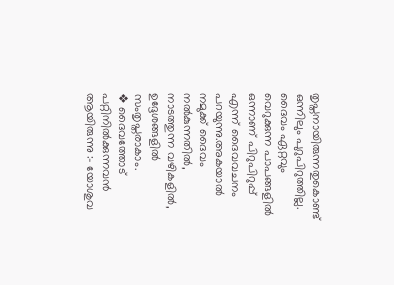തൃപ്തനായിരുന്നതുകൊണ്ട് ഒന്നിലും പുറുപിറുത്തില്ല. ദൈവം ഏറ്റവും വെറുക്കുന്ന പാപങ്ങളിൽ ഒന്നാണ് പിറുപിറുപ്പ് എന്ന് ദൈവവചനം പറയുന്നു.അകയാൽ നമുക്ക് ദൈവം നൽകുന്നതിൽ, നാടത്തുന്ന വഴികളിൽ, ഉദ്ദേശങ്ങളിൽ സംതൃപ്തരാകാം.
❖ ദൈവത്തോട് പറ്റിനിൽക്കുന്നവൻ ആയിരുന്നു :– യോശുവ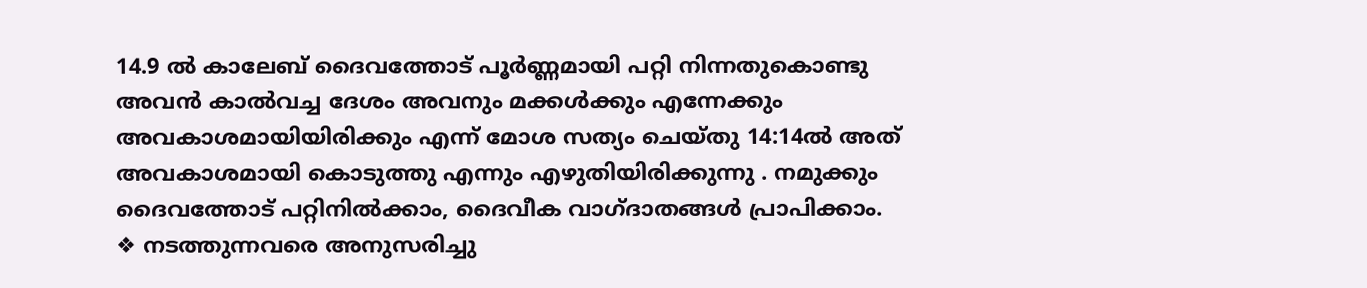14.9 ൽ കാലേബ് ദൈവത്തോട് പൂർണ്ണമായി പറ്റി നിന്നതുകൊണ്ടു അവൻ കാൽവച്ച ദേശം അവനും മക്കൾക്കും എന്നേക്കും അവകാശമായിയിരിക്കും എന്ന് മോശ സത്യം ചെയ്തു 14:14ൽ അത് അവകാശമായി കൊടുത്തു എന്നും എഴുതിയിരിക്കുന്നു . നമുക്കും ദൈവത്തോട് പറ്റിനിൽക്കാം, ദൈവീക വാഗ്ദാതങ്ങൾ പ്രാപിക്കാം.
❖ നടത്തുന്നവരെ അനുസരിച്ചു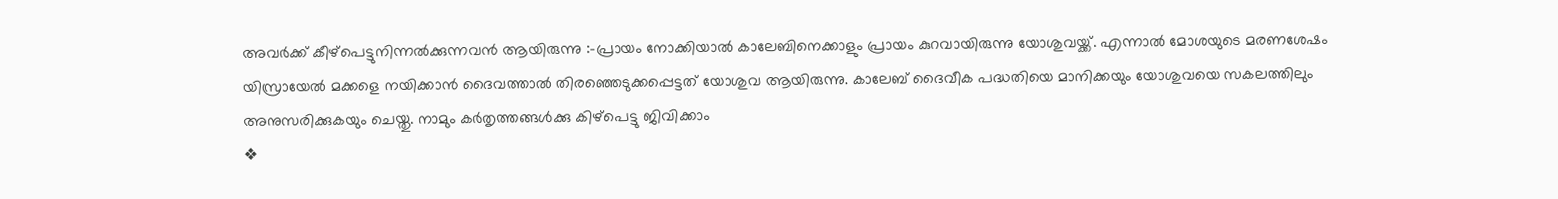അവർക്ക് കീഴ്പെട്ടുനിന്നൽക്കുന്നവൻ ആയിരുന്നു :-പ്രായം നോക്കിയാൽ കാലേബിനെക്കാളും പ്രായം കുറവായിരുന്നു യോശുവയ്ക്ക്. എന്നാൽ മോശയുടെ മരണശേഷം യിസ്രായേൽ മക്കളെ നയിക്കാൻ ദൈവത്താൽ തിരഞ്ഞെടുക്കപ്പെട്ടത് യോശുവ ആയിരുന്നു. കാലേബ് ദൈവീക പദ്ധതിയെ മാനിക്കയും യോശുവയെ സകലത്തിലും അനുസരിക്കുകയും ചെയ്തു. നാമും കർതൃത്തങ്ങൾക്കു കിഴ്പെട്ടു ജിവിക്കാം
❖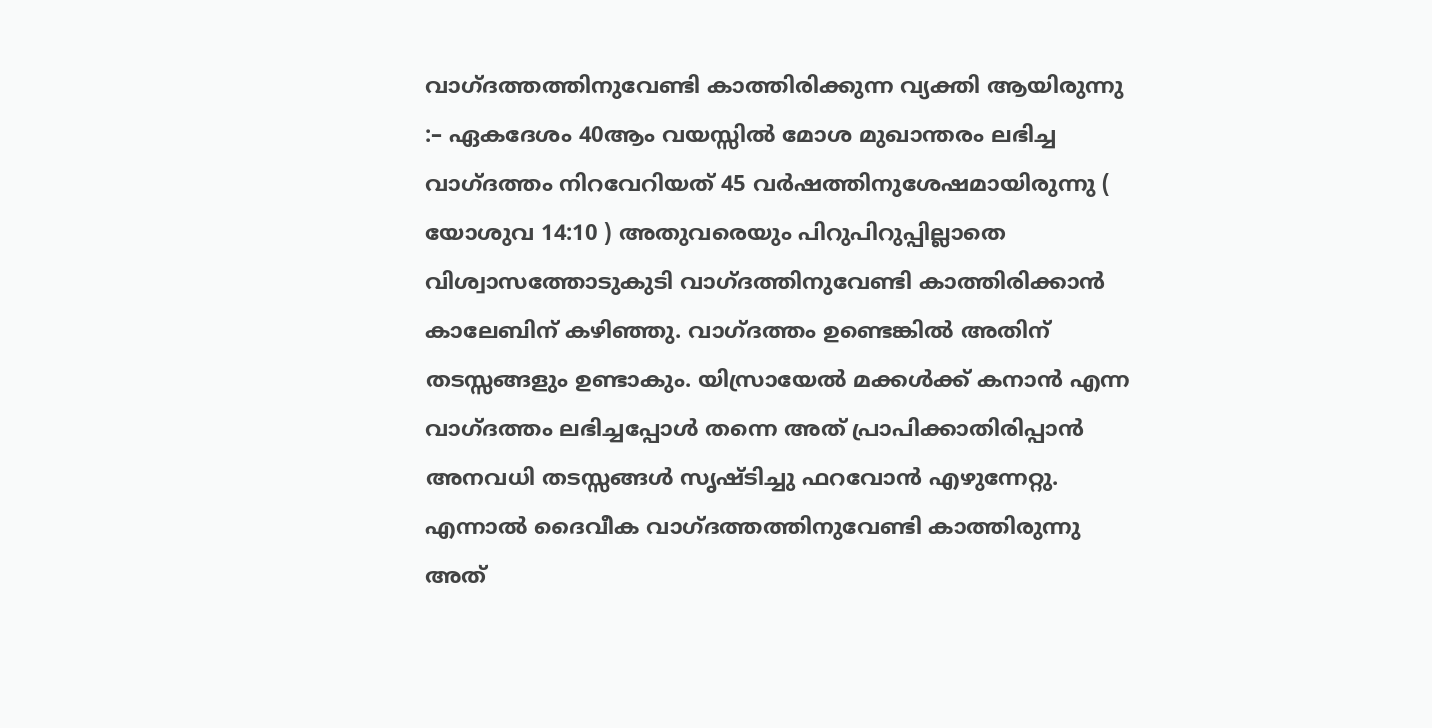വാഗ്ദത്തത്തിനുവേണ്ടി കാത്തിരിക്കുന്ന വ്യക്തി ആയിരുന്നു :– ഏകദേശം 40ആം വയസ്സിൽ മോശ മുഖാന്തരം ലഭിച്ച വാഗ്ദത്തം നിറവേറിയത് 45 വർഷത്തിനുശേഷമായിരുന്നു ( യോശുവ 14:10 ) അതുവരെയും പിറുപിറുപ്പില്ലാതെ വിശ്വാസത്തോടുകുടി വാഗ്ദത്തിനുവേണ്ടി കാത്തിരിക്കാൻ കാലേബിന് കഴിഞ്ഞു. വാഗ്ദത്തം ഉണ്ടെങ്കിൽ അതിന് തടസ്സങ്ങളും ഉണ്ടാകും. യിസ്രായേൽ മക്കൾക്ക്‌ കനാൻ എന്ന വാഗ്ദത്തം ലഭിച്ചപ്പോൾ തന്നെ അത് പ്രാപിക്കാതിരിപ്പാൻ അനവധി തടസ്സങ്ങൾ സൃഷ്ടിച്ചു ഫറവോൻ എഴുന്നേറ്റു. എന്നാൽ ദൈവീക വാഗ്ദത്തത്തിനുവേണ്ടി കാത്തിരുന്നു അത്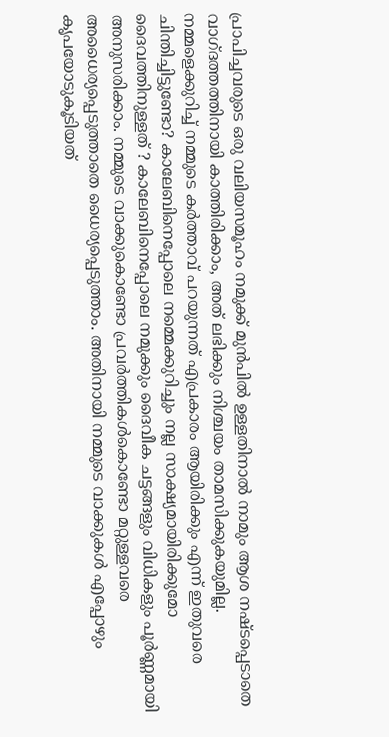പ്രാപിച്ചവരുടെ ഒരു വലിയസമൂഹം നമുക്ക് മുൻപിൽ ഉള്ളതിനാൽ നാമും ആശ നഷ്ടപ്പെടാതെ വാഗ്ദത്തത്തിനായി കാത്തിരിക്കാം, അത് ലഭിക്കും നിശ്ചയം താമസിക്കുകയുമില്ല.
നമ്മളെക്കുറിച്ച് നമ്മുടെ കർത്താവ് പറയുന്നത് എപ്രകാരം ആയിരിക്കും എന്ന് ഇതുവരെ ചിന്തിച്ചിട്ടുണ്ടോ? കാലേബിനെപ്പോലെ നമ്മെക്കുറിച്ചും നല്ല സാക്ഷ്യമായിരിക്കുമോ ദൈവത്തിനുള്ളത് ? കാലേബിനെപ്പോലെ നമുക്കും ദൈവീക ചട്ടങ്ങളും വിധികളും പൂർണ്ണമായി അനുസരിക്കാം. നമ്മുടെ വാക്കുകൊണ്ടോ പ്രവർത്തികൾകൊണ്ടോ മറ്റുള്ളവരെ അധൈര്യപ്പെടുത്താതെ ധൈര്യപ്പെടുത്താം. അതിനായി നമ്മുടെ വാക്കുകൾ എപ്പോഴും കൃപയോടുകൂടിയത്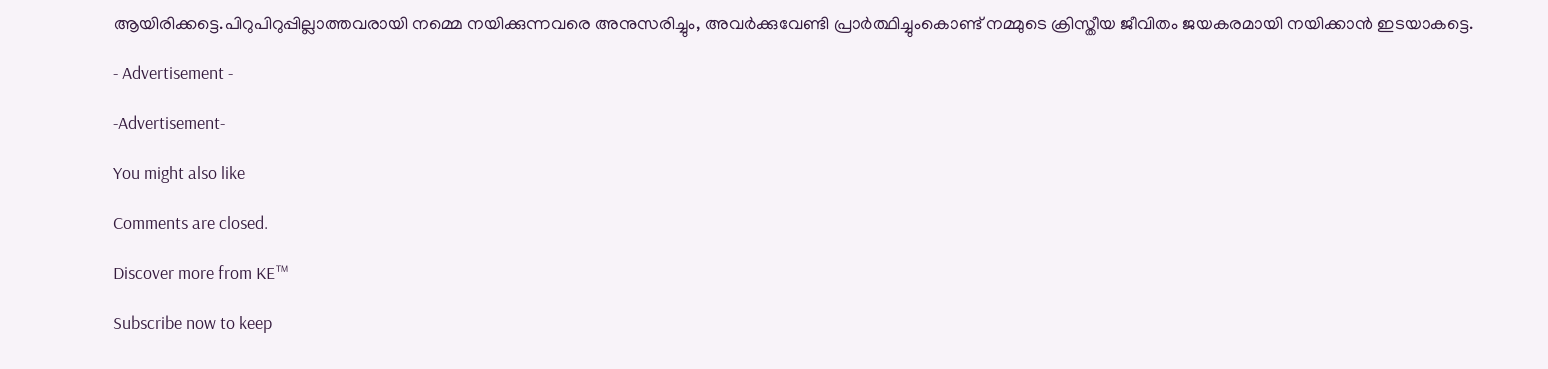ആയിരിക്കട്ടെ.പിറുപിറുപ്പില്ലാത്തവരായി നമ്മെ നയിക്കുന്നവരെ അനുസരിച്ചും, അവർക്കുവേണ്ടി പ്രാർത്ഥിച്ചുംകൊണ്ട് നമ്മുടെ ക്രിസ്തീയ ജീവിതം ജയകരമായി നയിക്കാൻ ഇടയാകട്ടെ.

- Advertisement -

-Advertisement-

You might also like

Comments are closed.

Discover more from KE™

Subscribe now to keep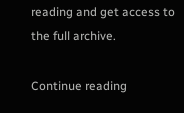reading and get access to the full archive.

Continue reading